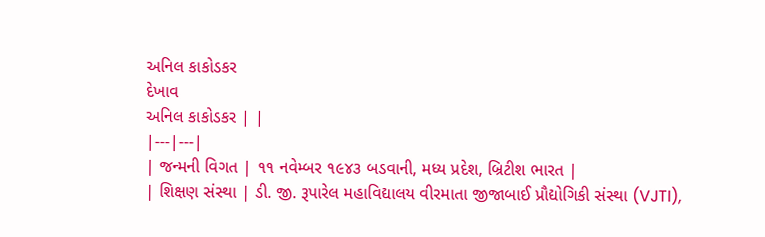અનિલ કાકોડકર
દેખાવ
અનિલ કાકોડકર | |
|---|---|
| જન્મની વિગત | ૧૧ નવેમ્બર ૧૯૪૩ બડવાની, મધ્ય પ્રદેશ, બ્રિટીશ ભારત |
| શિક્ષણ સંસ્થા | ડી. જી. રૂપારેલ મહાવિદ્યાલય વીરમાતા જીજાબાઈ પ્રૌદ્યોગિકી સંસ્થા (VJTI),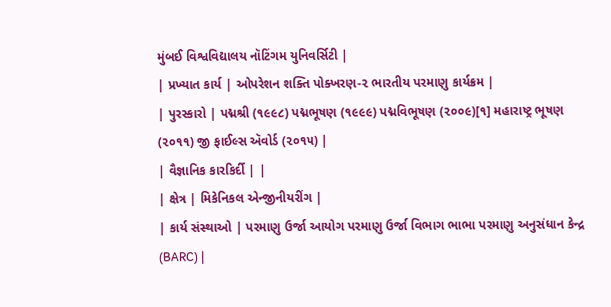મુંબઈ વિશ્વવિદ્યાલય નૉટિંગમ યુનિવર્સિટી |
| પ્રખ્યાત કાર્ય | ઓપરેશન શક્તિ પોક્ખરણ-૨ ભારતીય પરમાણુ કાર્યક્રમ |
| પુરસ્કારો | પદ્મશ્રી (૧૯૯૮) પદ્મભૂષણ (૧૯૯૯) પદ્મવિભૂષણ (૨૦૦૯)[૧] મહારાષ્ટ્ર ભૂષણ (૨૦૧૧) જી ફાઈલ્સ ઍવોર્ડ (૨૦૧૫) |
| વૈજ્ઞાનિક કારકિર્દી | |
| ક્ષેત્ર | મિકેનિકલ એન્જીનીયરીંગ |
| કાર્ય સંસ્થાઓ | પરમાણુ ઉર્જા આયોગ પરમાણુ ઉર્જા વિભાગ ભાભા પરમાણુ અનુસંધાન કેન્દ્ર (BARC) |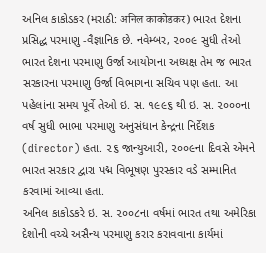અનિલ કાકોડકર (મરાઠી: अनिल काकोडकर) ભારત દેશના પ્રસિદ્ધ પરમાણુ -વૈજ્ઞાનિક છે. નવેમ્બર, ૨૦૦૯ સુધી તેઓ ભારત દેશના પરમાણુ ઉર્જા આયોગના અધ્યક્ષ તેમ જ ભારત સરકારના પરમાણુ ઉર્જા વિભાગના સચિવ પણ હતા. આ પહેલાંના સમય પૂર્વે તેઓ ઇ. સ. ૧૯૯૬ થી ઇ. સ. ૨૦૦૦ના વર્ષ સુધી ભાભા પરમાણુ અનુસંધાન કેન્દ્રના નિર્દેશક (director) હતા. ૨૬ જાન્યુઆરી, ૨૦૦૯ના દિવસે એમને ભારત સરકાર દ્વારા પદ્મ વિભૂષણ પુરસ્કાર વડે સમ્માનિત કરવામાં આવ્યા હતા.
અનિલ કાકોડકરે ઇ. સ. ૨૦૦૮ના વર્ષમાં ભારત તથા અમેરિકા દેશોની વચ્ચે અસૈન્ય પરમાણુ કરાર કરાવવાના કાર્યમાં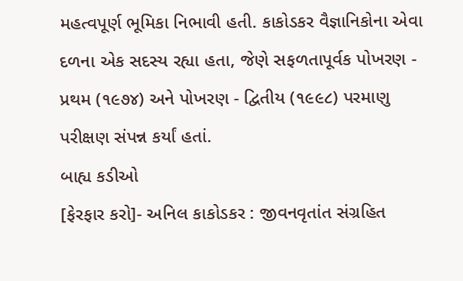મહત્વપૂર્ણ ભૂમિકા નિભાવી હતી. કાકોડકર વૈજ્ઞાનિકોના એવા દળના એક સદસ્ય રહ્યા હતા, જેણે સફળતાપૂર્વક પોખરણ - પ્રથમ (૧૯૭૪) અને પોખરણ - દ્વિતીય (૧૯૯૮) પરમાણુ પરીક્ષણ સંપન્ન કર્યાં હતાં.
બાહ્ય કડીઓ
[ફેરફાર કરો]- અનિલ કાકોડકર : જીવનવૃતાંત સંગ્રહિત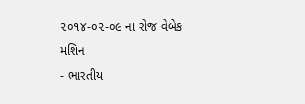૨૦૧૪-૦૨-૦૯ ના રોજ વેબેક મશિન
- ભારતીય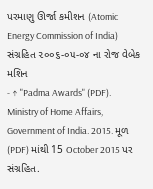પરમાણુ ઊર્જા કમીશન (Atomic Energy Commission of India) સંગ્રહિત ૨૦૦૬-૦૫-૦૪ ના રોજ વેબેક મશિન
- ↑ "Padma Awards" (PDF). Ministry of Home Affairs, Government of India. 2015. મૂળ (PDF) માંથી 15 October 2015 પર સંગ્રહિત.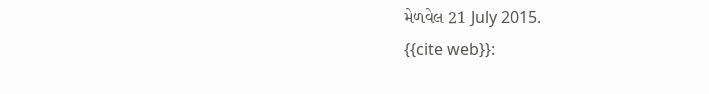મેળવેલ 21 July 2015.
{{cite web}}: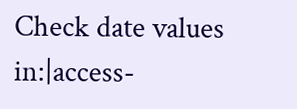Check date values in:|access-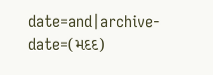date=and|archive-date=(મદદ)